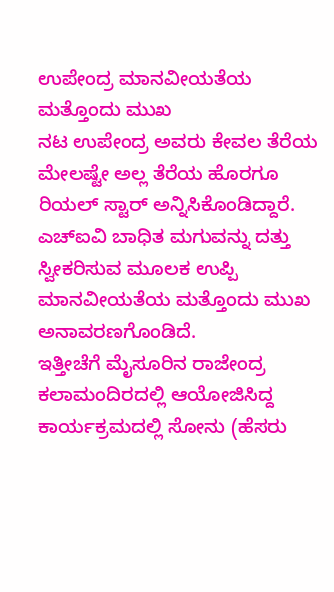ಉಪೇಂದ್ರ ಮಾನವೀಯತೆಯ ಮತ್ತೊಂದು ಮುಖ
ನಟ ಉಪೇಂದ್ರ ಅವರು ಕೇವಲ ತೆರೆಯ ಮೇಲಷ್ಟೇ ಅಲ್ಲ ತೆರೆಯ ಹೊರಗೂ ರಿಯಲ್ ಸ್ಟಾರ್ ಅನ್ನಿಸಿಕೊಂಡಿದ್ದಾರೆ. ಎಚ್ಐವಿ ಬಾಧಿತ ಮಗುವನ್ನು ದತ್ತು ಸ್ವೀಕರಿಸುವ ಮೂಲಕ ಉಪ್ಪಿ ಮಾನವೀಯತೆಯ ಮತ್ತೊಂದು ಮುಖ ಅನಾವರಣಗೊಂಡಿದೆ.
ಇತ್ತೀಚೆಗೆ ಮೈಸೂರಿನ ರಾಜೇಂದ್ರ ಕಲಾಮಂದಿರದಲ್ಲಿ ಆಯೋಜಿಸಿದ್ದ ಕಾರ್ಯಕ್ರಮದಲ್ಲಿ ಸೋನು (ಹೆಸರು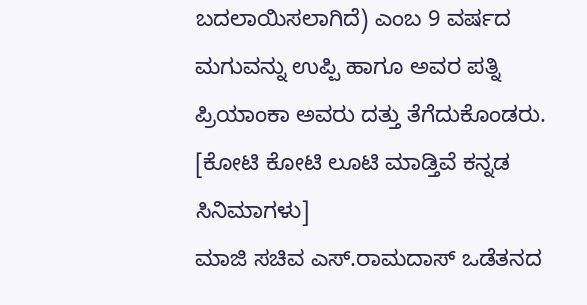ಬದಲಾಯಿಸಲಾಗಿದೆ) ಎಂಬ 9 ವರ್ಷದ ಮಗುವನ್ನು ಉಪ್ಪಿ ಹಾಗೂ ಅವರ ಪತ್ನಿ ಪ್ರಿಯಾಂಕಾ ಅವರು ದತ್ತು ತೆಗೆದುಕೊಂಡರು. [ಕೋಟಿ ಕೋಟಿ ಲೂಟಿ ಮಾಡ್ತಿವೆ ಕನ್ನಡ ಸಿನಿಮಾಗಳು]
ಮಾಜಿ ಸಚಿವ ಎಸ್.ರಾಮದಾಸ್ ಒಡೆತನದ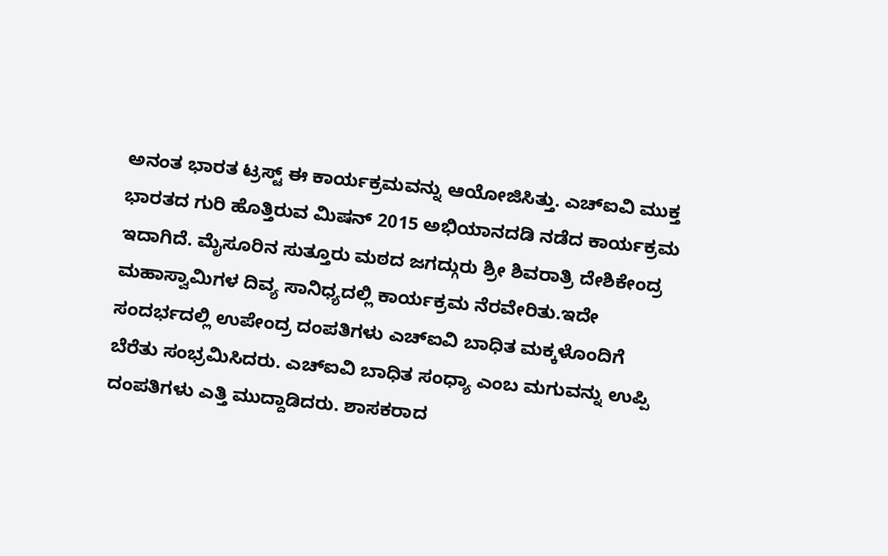ಅನಂತ ಭಾರತ ಟ್ರಸ್ಟ್ ಈ ಕಾರ್ಯಕ್ರಮವನ್ನು ಆಯೋಜಿಸಿತ್ತು. ಎಚ್ಐವಿ ಮುಕ್ತ ಭಾರತದ ಗುರಿ ಹೊತ್ತಿರುವ ಮಿಷನ್ 2015 ಅಭಿಯಾನದಡಿ ನಡೆದ ಕಾರ್ಯಕ್ರಮ ಇದಾಗಿದೆ. ಮೈಸೂರಿನ ಸುತ್ತೂರು ಮಠದ ಜಗದ್ಗುರು ಶ್ರೀ ಶಿವರಾತ್ರಿ ದೇಶಿಕೇಂದ್ರ ಮಹಾಸ್ವಾಮಿಗಳ ದಿವ್ಯ ಸಾನಿಧ್ಯದಲ್ಲಿ ಕಾರ್ಯಕ್ರಮ ನೆರವೇರಿತು.ಇದೇ ಸಂದರ್ಭದಲ್ಲಿ ಉಪೇಂದ್ರ ದಂಪತಿಗಳು ಎಚ್ಐವಿ ಬಾಧಿತ ಮಕ್ಕಳೊಂದಿಗೆ ಬೆರೆತು ಸಂಭ್ರಮಿಸಿದರು. ಎಚ್ಐವಿ ಬಾಧಿತ ಸಂಧ್ಯಾ ಎಂಬ ಮಗುವನ್ನು ಉಪ್ಪಿ ದಂಪತಿಗಳು ಎತ್ತಿ ಮುದ್ದಾಡಿದರು. ಶಾಸಕರಾದ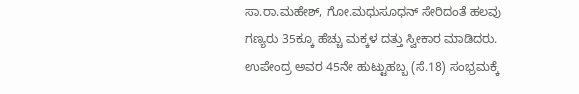ಸಾ.ರಾ.ಮಹೇಶ್, ಗೋ.ಮಧುಸೂಧನ್ ಸೇರಿದಂತೆ ಹಲವು ಗಣ್ಯರು 35ಕ್ಕೂ ಹೆಚ್ಚು ಮಕ್ಕಳ ದತ್ತು ಸ್ವೀಕಾರ ಮಾಡಿದರು.
ಉಪೇಂದ್ರ ಅವರ 45ನೇ ಹುಟ್ಟುಹಬ್ಬ (ಸೆ.18) ಸಂಭ್ರಮಕ್ಕೆ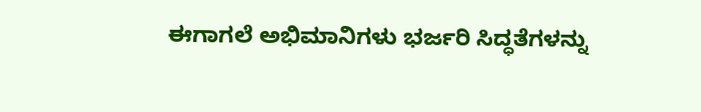ಈಗಾಗಲೆ ಅಭಿಮಾನಿಗಳು ಭರ್ಜರಿ ಸಿದ್ಧತೆಗಳನ್ನು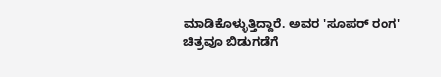ಮಾಡಿಕೊಳ್ಳುತ್ತಿದ್ದಾರೆ. ಅವರ 'ಸೂಪರ್ ರಂಗ' ಚಿತ್ರವೂ ಬಿಡುಗಡೆಗೆ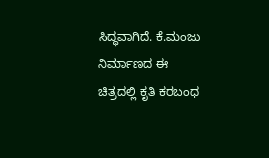ಸಿದ್ಧವಾಗಿದೆ. ಕೆ.ಮಂಜು ನಿರ್ಮಾಣದ ಈ ಚಿತ್ರದಲ್ಲಿ ಕೃತಿ ಕರಬಂಧ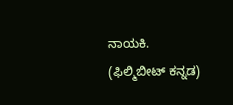ನಾಯಕಿ. (ಫಿಲ್ಮಿಬೀಟ್ ಕನ್ನಡ)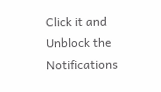Click it and Unblock the Notifications